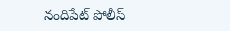నందిపేట్ పోలీస్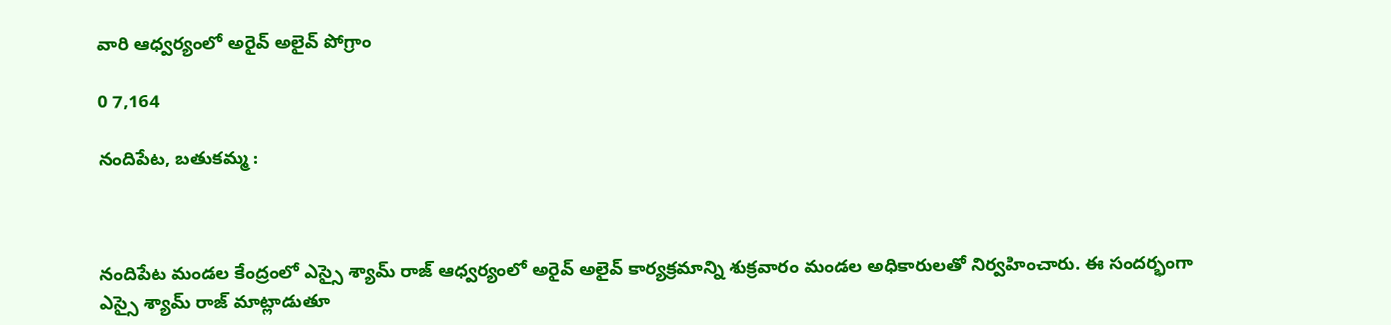వారి ఆధ్వర్యంలో అరైవ్ అలైవ్ పోగ్రాం

0 7,164

నందిపేట, బతుకమ్మ :



నందిపేట మండల కేంద్రంలో ఎస్సై శ్యామ్ రాజ్ ఆధ్వర్యంలో అరైవ్ అలైవ్ కార్యక్రమాన్ని శుక్రవారం మండల అధికారులతో నిర్వహించారు. ఈ సందర్భంగా ఎస్సై శ్యామ్ రాజ్ మాట్లాడుతూ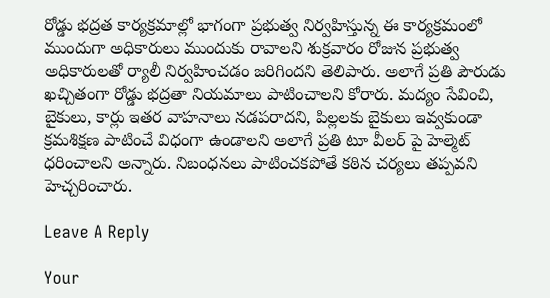రోడ్డు భద్రత కార్యక్రమాల్లో భాగంగా ప్రభుత్వ నిర్వహిస్తున్న ఈ కార్యక్రమంలో ముందుగా అధికారులు ముందుకు రావాలని శుక్రవారం రోజున ప్రభుత్వ అధికారులతో ర్యాలీ నిర్వహించడం జరిగిందని తెలిపారు. అలాగే ప్రతి పౌరుడు ఖచ్చితంగా రోడ్డు భద్రతా నియమాలు పాటించాలని కోరారు. మద్యం సేవించి, బైకులు, కార్లు ఇతర వాహనాలు నడపరాదని, పిల్లలకు బైకులు ఇవ్వకుండా క్రమశిక్షణ పాటించే విధంగా ఉండాలని అలాగే ప్రతి టూ వీలర్ పై హెల్మెట్ ధరించాలని అన్నారు. నిబంధనలు పాటించకపోతే కఠిన చర్యలు తప్పవని హెచ్చరించారు.

Leave A Reply

Your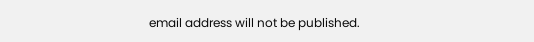email address will not be published.